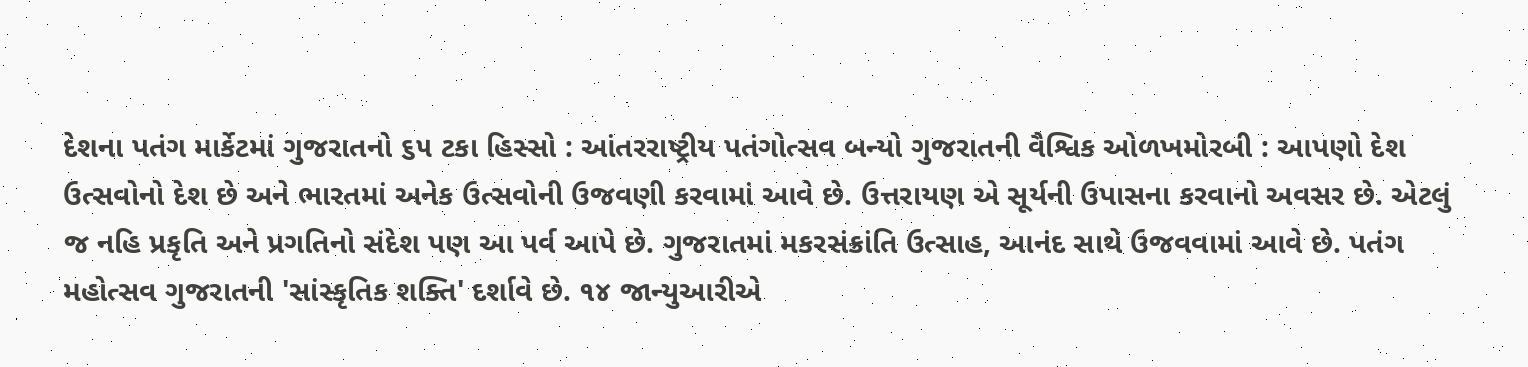દેશના પતંગ માર્કેટમાં ગુજરાતનો ૬૫ ટકા હિસ્સો : આંતરરાષ્ટ્રીય પતંગોત્સવ બન્યો ગુજરાતની વૈશ્વિક ઓળખમોરબી : આપણો દેશ ઉત્સવોનો દેશ છે અને ભારતમાં અનેક ઉત્સવોની ઉજવણી કરવામાં આવે છે. ઉત્તરાયણ એ સૂર્યની ઉપાસના કરવાનો અવસર છે. એટલું જ નહિ પ્રકૃતિ અને પ્રગતિનો સંદેશ પણ આ પર્વ આપે છે. ગુજરાતમાં મકરસંક્રાંતિ ઉત્સાહ, આનંદ સાથે ઉજવવામાં આવે છે. પતંગ મહોત્સવ ગુજરાતની 'સાંસ્કૃતિક શક્તિ' દર્શાવે છે. ૧૪ જાન્યુઆરીએ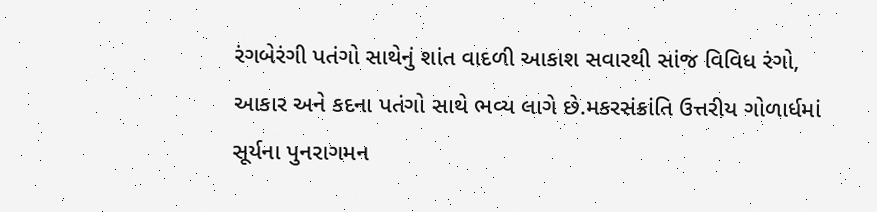રંગબેરંગી પતંગો સાથેનું શાંત વાદળી આકાશ સવારથી સાંજ વિવિધ રંગો, આકાર અને કદના પતંગો સાથે ભવ્ય લાગે છે.મકરસંક્રાંતિ ઉત્તરીય ગોળાર્ધમાં સૂર્યના પુનરાગમન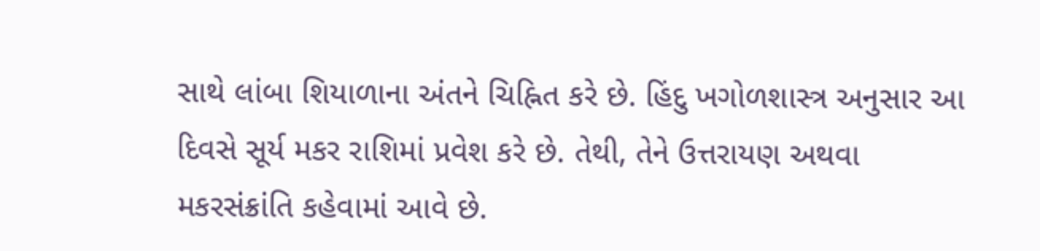સાથે લાંબા શિયાળાના અંતને ચિહ્નિત કરે છે. હિંદુ ખગોળશાસ્ત્ર અનુસાર આ દિવસે સૂર્ય મકર રાશિમાં પ્રવેશ કરે છે. તેથી, તેને ઉત્તરાયણ અથવા મકરસંક્રાંતિ કહેવામાં આવે છે.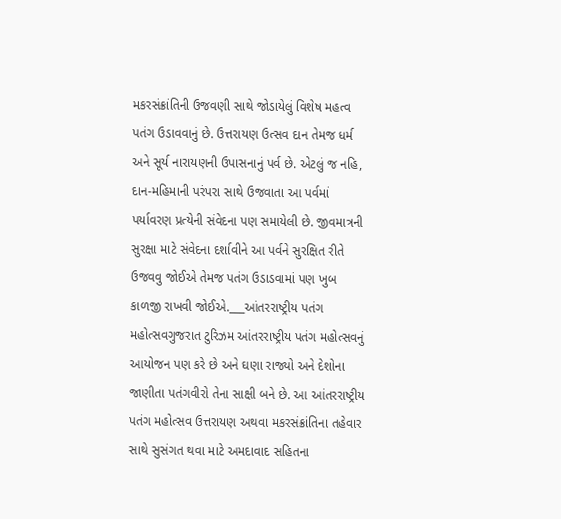મકરસંક્રાંતિની ઉજવણી સાથે જોડાયેલું વિશેષ મહત્વ પતંગ ઉડાવવાનું છે. ઉત્તરાયણ ઉત્સવ દાન તેમજ ધર્મ અને સૂર્ય નારાયણની ઉપાસનાનું પર્વ છે. એટલું જ નહિ, દાન-મહિમાની પરંપરા સાથે ઉજવાતા આ પર્વમાં પર્યાવરણ પ્રત્યેની સંવેદના પણ સમાયેલી છે. જીવમાત્રની સુરક્ષા માટે સંવેદના દર્શાવીને આ પર્વને સુરક્ષિત રીતે ઉજવવુ જોઈએ તેમજ પતંગ ઉડાડવામાં પણ ખુબ કાળજી રાખવી જોઈએ.___આંતરરાષ્ટ્રીય પતંગ મહોત્સવગુજરાત ટુરિઝમ આંતરરાષ્ટ્રીય પતંગ મહોત્સવનું આયોજન પણ કરે છે અને ઘણા રાજ્યો અને દેશોના જાણીતા પતંગવીરો તેના સાક્ષી બને છે. આ આંતરરાષ્ટ્રીય પતંગ મહોત્સવ ઉત્તરાયણ અથવા મકરસંક્રાંતિના તહેવાર સાથે સુસંગત થવા માટે અમદાવાદ સહિતના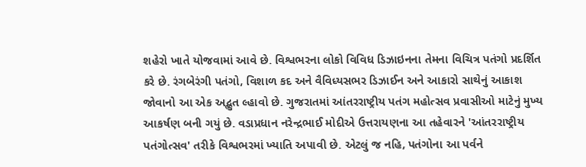શહેરો ખાતે યોજવામાં આવે છે. વિશ્વભરના લોકો વિવિધ ડિઝાઇનના તેમના વિચિત્ર પતંગો પ્રદર્શિત કરે છે. રંગબેરંગી પતંગો, વિશાળ કદ અને વૈવિધ્યસભર ડિઝાઈન અને આકારો સાથેનું આકાશ જોવાનો આ એક અદ્ભુત લ્હાવો છે. ગુજરાતમાં આંતરરાષ્ટ્રીય પતંગ મહોત્સવ પ્રવાસીઓ માટેનું મુખ્ય આકર્ષણ બની ગયું છે. વડાપ્રધાન નરેન્દ્રભાઈ મોદીએ ઉત્તરાયણના આ તહેવારને 'આંતરરાષ્ટ્રીય પતંગોત્સવ' તરીકે વિશ્વભરમાં ખ્યાતિ અપાવી છે. એટલું જ નહિ, પતંગોના આ પર્વને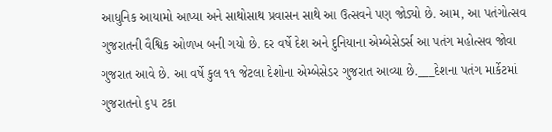આધુનિક આયામો આપ્યા અને સાથોસાથ પ્રવાસન સાથે આ ઉત્સવને પણ જોડ્યો છે. આમ, આ પતંગોત્સવ ગુજરાતની વૈશ્વિક ઓળખ બની ગયો છે. દર વર્ષે દેશ અને દુનિયાના એમ્બેસેડર્સ આ પતંગ મહોત્સવ જોવા ગુજરાત આવે છે. આ વર્ષે કુલ ૧૧ જેટલા દેશોના એમ્બેસેડર ગુજરાત આવ્યા છે.___દેશના પતંગ માર્કેટમાં ગુજરાતનો ૬૫ ટકા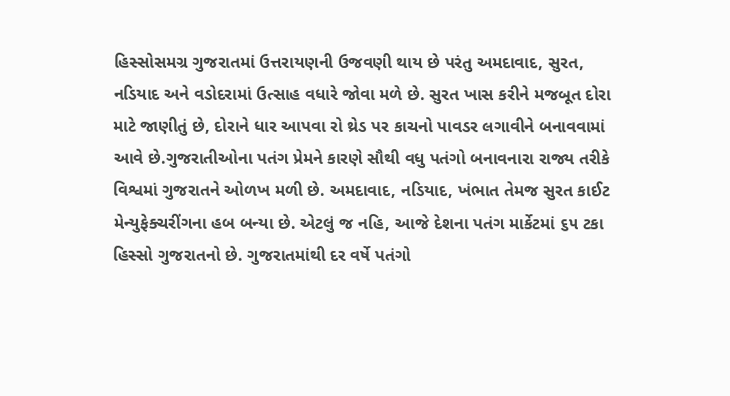હિસ્સોસમગ્ર ગુજરાતમાં ઉત્તરાયણની ઉજવણી થાય છે પરંતુ અમદાવાદ, સુરત, નડિયાદ અને વડોદરામાં ઉત્સાહ વધારે જોવા મળે છે. સુરત ખાસ કરીને મજબૂત દોરા માટે જાણીતું છે, દોરાને ધાર આપવા રો થ્રેડ પર કાચનો પાવડર લગાવીને બનાવવામાં આવે છે.ગુજરાતીઓના પતંગ પ્રેમને કારણે સૌથી વધુ પતંગો બનાવનારા રાજ્ય તરીકે વિશ્વમાં ગુજરાતને ઓળખ મળી છે. અમદાવાદ, નડિયાદ, ખંભાત તેમજ સુરત કાઈટ મેન્યુફેક્ચરીંગના હબ બન્યા છે. એટલું જ નહિ, આજે દેશના પતંગ માર્કેટમાં ૬૫ ટકા હિસ્સો ગુજરાતનો છે. ગુજરાતમાંથી દર વર્ષે પતંગો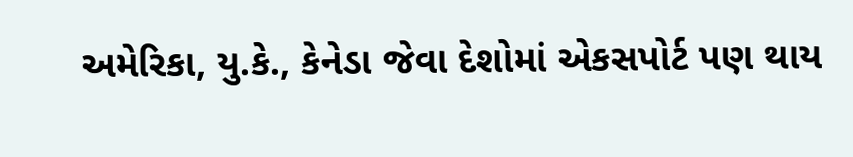અમેરિકા, યુ.કે., કેનેડા જેવા દેશોમાં એકસપોર્ટ પણ થાય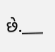છે.___